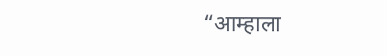“आम्हाला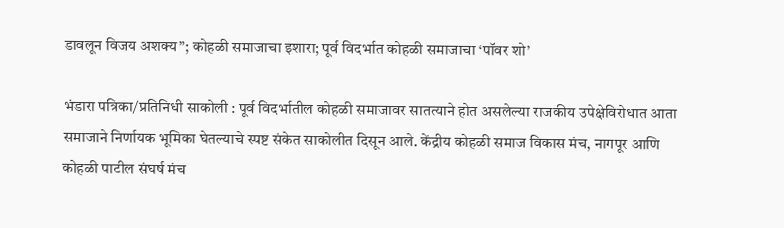डावलून विजय अशक्य”; कोहळी समाजाचा इशारा; पूर्व विदर्भात कोहळी समाजाचा ‘पॉवर शो’

भंडारा पत्रिका/प्रतिनिधी साकोली : पूर्व विदर्भातील कोहळी समाजावर सातत्याने होत असलेल्या राजकीय उपेक्षेविरोधात आता समाजाने निर्णायक भूमिका घेतल्याचे स्पष्ट संकेत साकोलीत दिसून आले. केंद्रीय कोहळी समाज विकास मंच, नागपूर आणि कोहळी पाटील संघर्ष मंच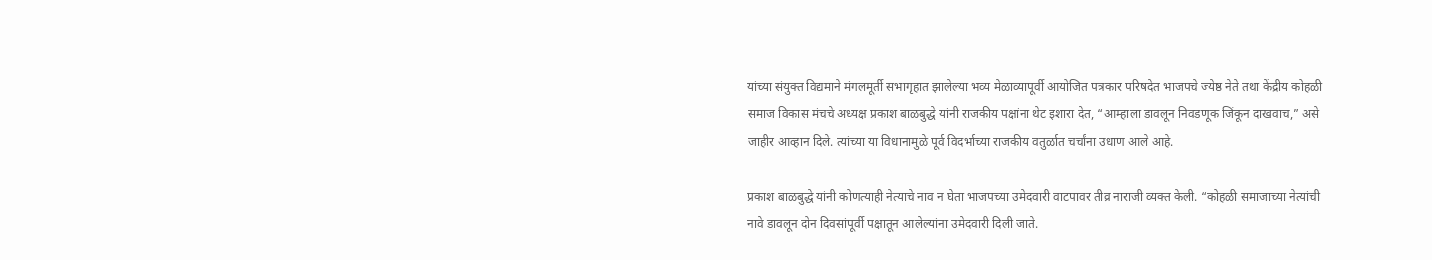यांच्या संयुक्त विद्यमाने मंगलमूर्ती सभागृहात झालेल्या भव्य मेळाव्यापूर्वी आयोजित पत्रकार परिषदेत भाजपचे ज्येष्ठ नेते तथा केंद्रीय कोहळी समाज विकास मंचचे अध्यक्ष प्रकाश बाळबुद्धे यांनी राजकीय पक्षांना थेट इशारा देत, “आम्हाला डावलून निवडणूक जिंकून दाखवाच,” असे जाहीर आव्हान दिले. त्यांच्या या विधानामुळे पूर्व विदर्भाच्या राजकीय वतुर्ळात चर्चांना उधाण आले आहे.

प्रकाश बाळबुद्धे यांनी कोणत्याही नेत्याचे नाव न घेता भाजपच्या उमेदवारी वाटपावर तीव्र नाराजी व्यक्त केली. “कोहळी समाजाच्या नेत्यांची नावे डावलून दोन दिवसांपूर्वी पक्षातून आलेल्यांना उमेदवारी दिली जाते.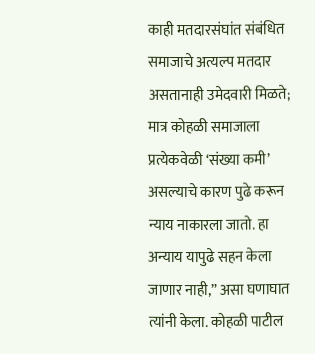काही मतदारसंघांत संबंधित समाजाचे अत्यल्प मतदार असतानाही उमेदवारी मिळते; मात्र कोहळी समाजाला प्रत्येकवेळी ‘संख्या कमी’ असल्याचे कारण पुढे करून न्याय नाकारला जातो. हा अन्याय यापुढे सहन केला जाणार नाही,” असा घणाघात त्यांनी केला. कोहळी पाटील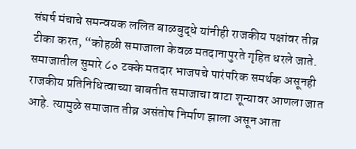संघर्ष मंचाचे समन्वयक ललित बाळबुद्धे यांनीही राजकीय पक्षांवर तीव्र टीका करत, “कोहळी समाजाला केवळ मतदानापुरते गृहित धरले जाते. समाजातील सुमारे ८० टक्के मतदार भाजपचे पारंपरिक समर्थक असूनही राजकीय प्रतिनिधित्वाच्या बाबतीत समाजाचा वाटा शून्यावर आणला जात आहे. त्यामुळे समाजात तीव्र असंतोष निर्माण झाला असून आता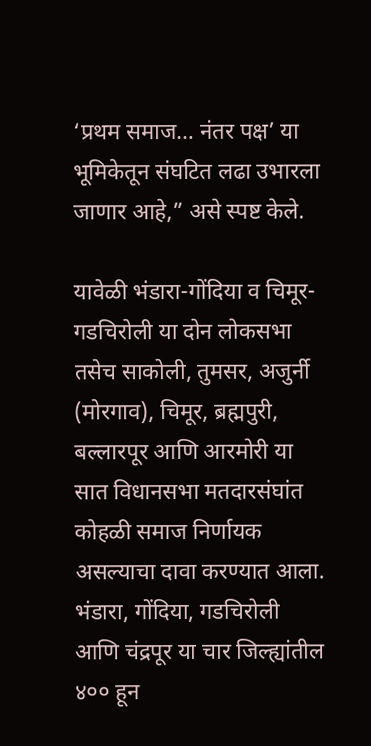‘प्रथम समाज… नंतर पक्ष’ या भूमिकेतून संघटित लढा उभारला जाणार आहे,” असे स्पष्ट केले.

यावेळी भंडारा-गोंदिया व चिमूर-गडचिरोली या दोन लोकसभा तसेच साकोली, तुमसर, अजुर्नी (मोरगाव), चिमूर, ब्रह्मपुरी, बल्लारपूर आणि आरमोरी या सात विधानसभा मतदारसंघांत कोहळी समाज निर्णायक असल्याचा दावा करण्यात आला. भंडारा, गोंदिया, गडचिरोली आणि चंद्रपूर या चार जिल्ह्यांतील ४०० हून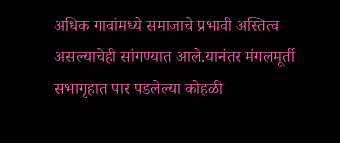अधिक गावांमध्ये समाजाचे प्रभावी अस्तित्व असल्याचेही सांगण्यात आले.यानंतर मंगलमूर्ती सभागृहात पार पडलेल्या कोहळी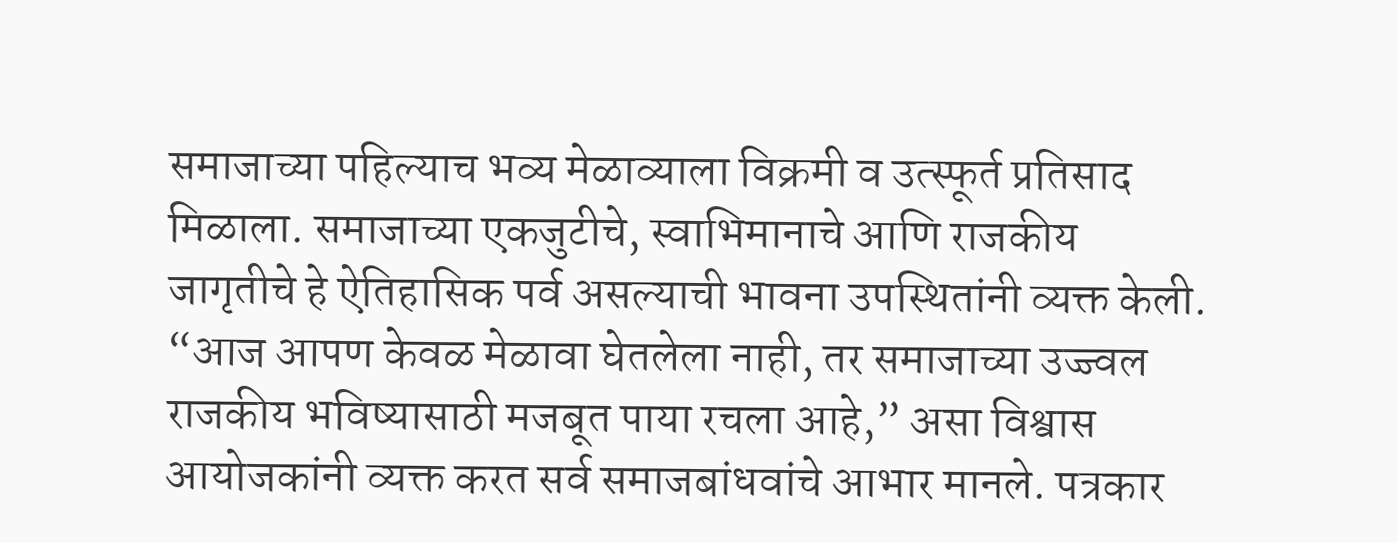समाजाच्या पहिल्याच भव्य मेळाव्याला विक्रमी व उत्स्फूर्त प्रतिसाद मिळाला. समाजाच्या एकजुटीचे, स्वाभिमानाचे आणि राजकीय जागृतीचे हे ऐतिहासिक पर्व असल्याची भावना उपस्थितांनी व्यक्त केली. “आज आपण केवळ मेळावा घेतलेला नाही, तर समाजाच्या उज्ज्वल राजकीय भविष्यासाठी मजबूत पाया रचला आहे,” असा विश्वास आयोजकांनी व्यक्त करत सर्व समाजबांधवांचे आभार मानले. पत्रकार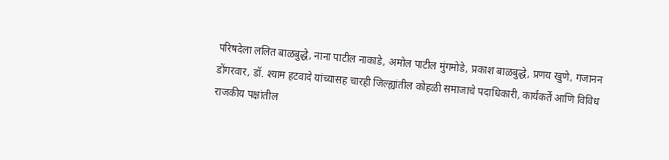परिषदेला ललित बाळबुद्धे, नाना पाटील नाकाडे, अमोल पाटील मुंगमोडे, प्रकाश बाळबुद्धे, प्रणय खुणे, गजानन डोंगरवार, डॉ. श्याम हटवादे यांच्यासह चारही जिल्ह्यांतील कोहळी समाजाचे पदाधिकारी, कार्यकर्ते आणि विविध राजकीय पक्षांतील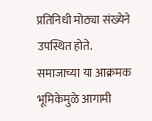प्रतिनिधी मोठ्या संख्येने उपस्थित होते. समाजाच्या या आक्रमक भूमिकेमुळे आगामी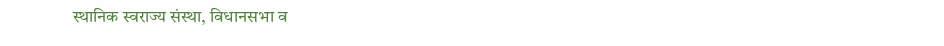स्थानिक स्वराज्य संस्था, विधानसभा व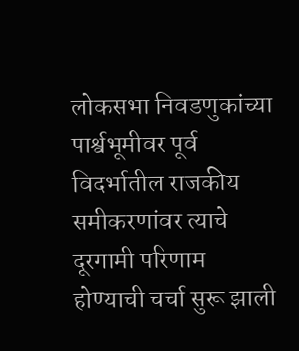लोकसभा निवडणुकांच्या पार्श्वभूमीवर पूर्व विदर्भातील राजकीय समीकरणांवर त्याचे दूरगामी परिणाम होण्याची चर्चा सुरू झाली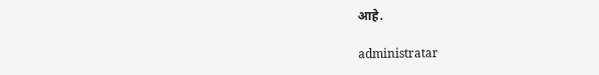आहे.

administratar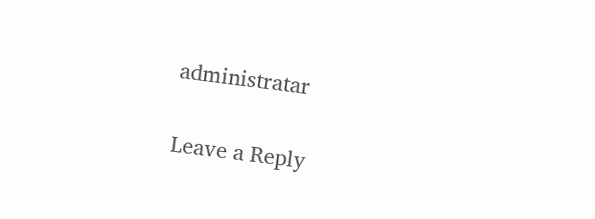administratar

Leave a Reply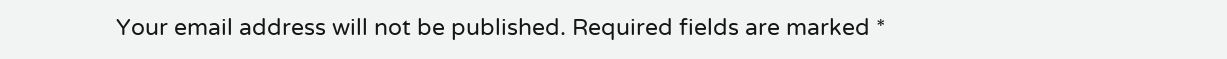Your email address will not be published. Required fields are marked *